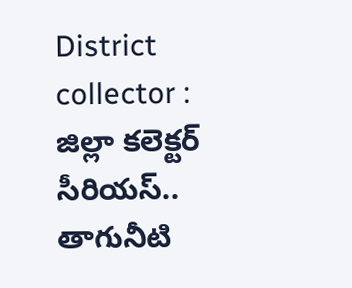District collector : జిల్లా కలెక్టర్ సీరియస్.. తాగునీటి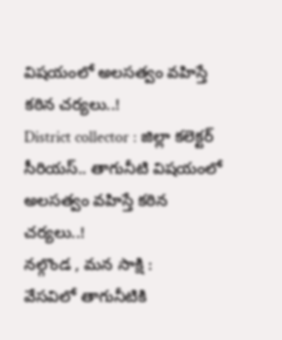విషయంలో అలసత్వం వహిస్తే కఠిన చర్యలు..!
District collector : జిల్లా కలెక్టర్ సీరియస్.. తాగునీటి విషయంలో అలసత్వం వహిస్తే కఠిన చర్యలు..!
నల్గొండ , మన సాక్షి :
వేసవిలో తాగునీటికి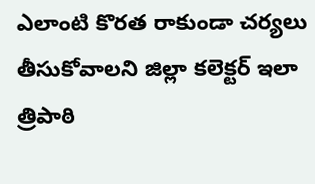ఎలాంటి కొరత రాకుండా చర్యలు తీసుకోవాలని జిల్లా కలెక్టర్ ఇలా త్రిపాఠి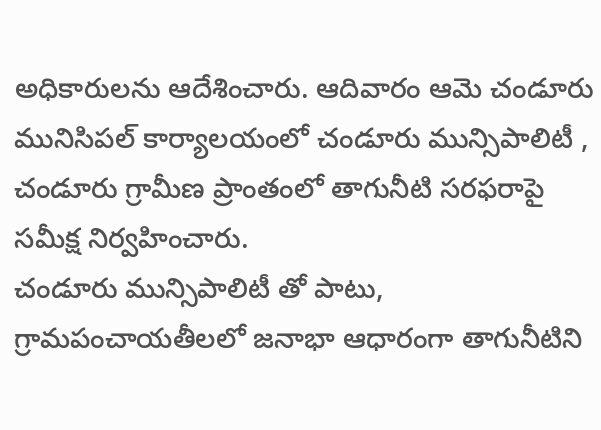అధికారులను ఆదేశించారు. ఆదివారం ఆమె చండూరు మునిసిపల్ కార్యాలయంలో చండూరు మున్సిపాలిటీ , చండూరు గ్రామీణ ప్రాంతంలో తాగునీటి సరఫరాపై సమీక్ష నిర్వహించారు.
చండూరు మున్సిపాలిటీ తో పాటు, గ్రామపంచాయతీలలో జనాభా ఆధారంగా తాగునీటిని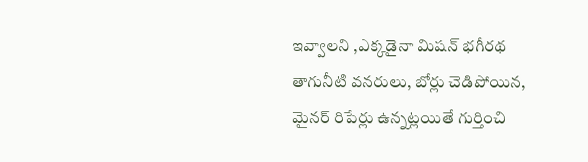ఇవ్వాలని ,ఎక్కడైనా మిషన్ భగీరథ తాగునీటి వనరులు, బోర్లు చెడిపోయిన, మైనర్ రిపేర్లు ఉన్నట్లయితే గుర్తించి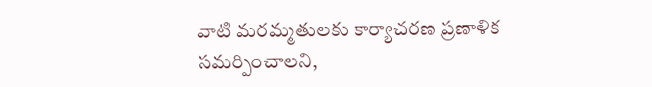వాటి మరమ్మతులకు కార్యాచరణ ప్రణాళిక సమర్పించాలని,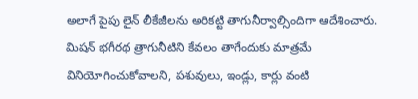అలాగే పైపు లైన్ లీకేజీలను అరికట్టి తాగునీర్వాల్సిందిగా ఆదేశించారు.
మిషన్ భగీరథ త్రాగునీటిని కేవలం తాగేందుకు మాత్రమే వినియోగించుకోవాలని, పశువులు, ఇండ్లు, కార్లు వంటి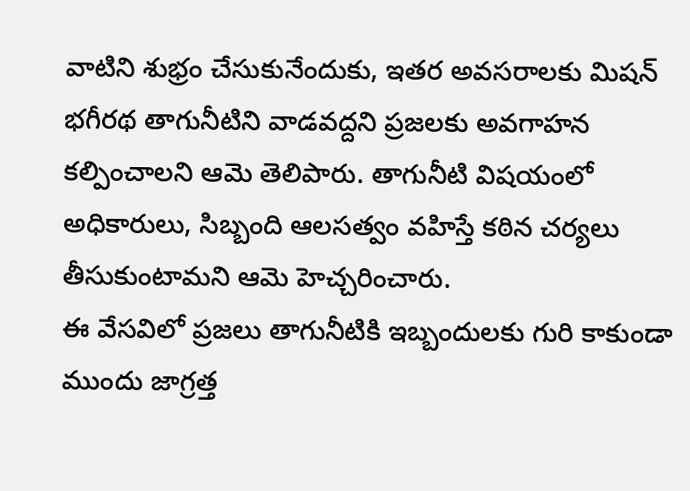వాటిని శుభ్రం చేసుకునేందుకు, ఇతర అవసరాలకు మిషన్ భగీరథ తాగునీటిని వాడవద్దని ప్రజలకు అవగాహన కల్పించాలని ఆమె తెలిపారు. తాగునీటి విషయంలో అధికారులు, సిబ్బంది ఆలసత్వం వహిస్తే కఠిన చర్యలు తీసుకుంటామని ఆమె హెచ్చరించారు.
ఈ వేసవిలో ప్రజలు తాగునీటికి ఇబ్బందులకు గురి కాకుండా ముందు జాగ్రత్త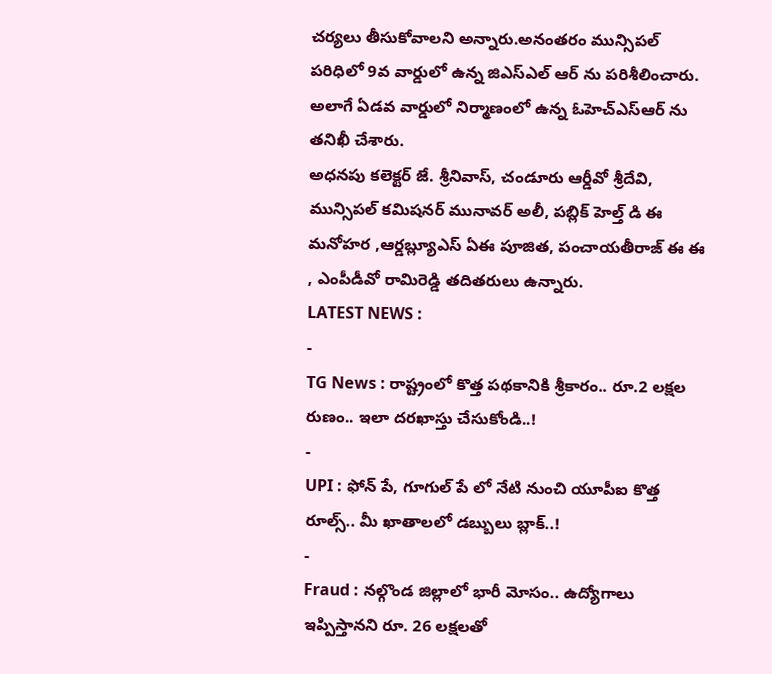చర్యలు తీసుకోవాలని అన్నారు.అనంతరం మున్సిపల్ పరిధిలో 9వ వార్డులో ఉన్న జిఎస్ఎల్ ఆర్ ను పరిశీలించారు. అలాగే ఏడవ వార్డులో నిర్మాణంలో ఉన్న ఓహెచ్ఎస్ఆర్ ను తనిఖీ చేశారు.
అధనపు కలెక్టర్ జే. శ్రీనివాస్, చండూరు ఆర్డీవో శ్రీదేవి, మున్సిపల్ కమిషనర్ మునావర్ అలీ, పబ్లిక్ హెల్త్ డి ఈ మనోహర ,ఆర్డబ్ల్యూఎస్ ఏఈ పూజిత, పంచాయతీరాజ్ ఈ ఈ , ఎంపీడీవో రామిరెడ్డి తదితరులు ఉన్నారు.
LATEST NEWS :
-
TG News : రాష్ట్రంలో కొత్త పథకానికి శ్రీకారం.. రూ.2 లక్షల రుణం.. ఇలా దరఖాస్తు చేసుకోండి..!
-
UPI : ఫోన్ పే, గూగుల్ పే లో నేటి నుంచి యూపీఐ కొత్త రూల్స్.. మీ ఖాతాలలో డబ్బులు బ్లాక్..!
-
Fraud : నల్గొండ జిల్లాలో భారీ మోసం.. ఉద్యోగాలు ఇప్పిస్తానని రూ. 26 లక్షలతో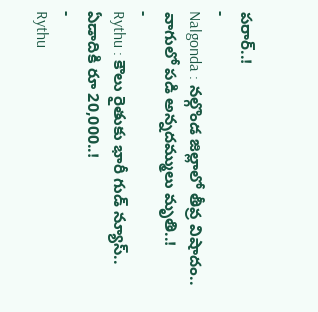పరార్..!
-
Nalgonda : నల్గొండ జిల్లాలో తీవ్ర విషాదం.. వాగులో పడి అన్నదమ్ములు మృతి..!
-
Rythu : కౌలు రైతుకు భారీ గుడ్ న్యూస్.. ఏడాదికి రూ 20,000..!
-
Rythu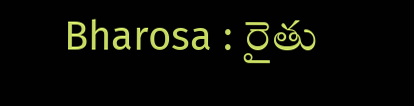Bharosa : రైతు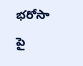భరోసా పై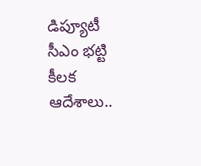డిప్యూటీ సీఎం భట్టి కీలక ఆదేశాలు..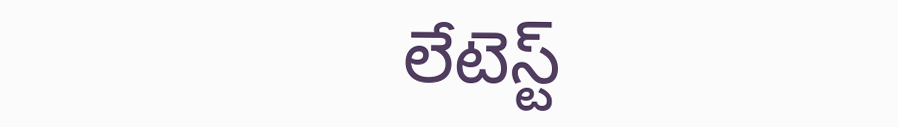లేటెస్ట్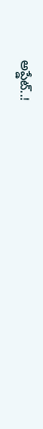అప్డేట్..!